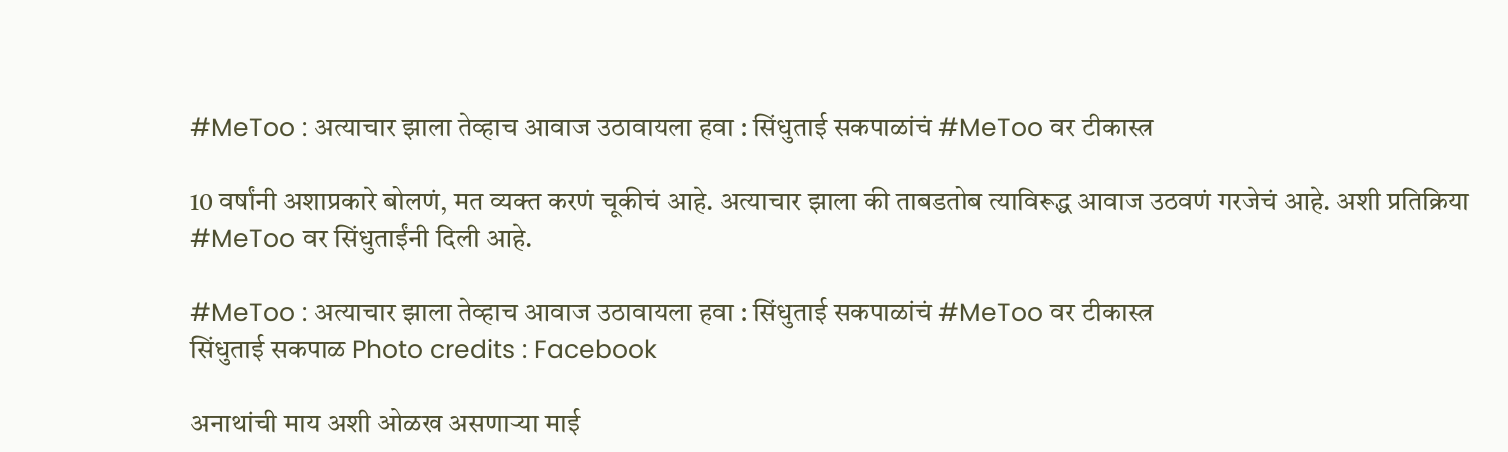#MeToo : अत्याचार झाला तेव्हाच आवाज उठावायला हवा : सिंधुताई सकपाळांचं #MeToo वर टीकास्त्र

10 वर्षांनी अशाप्रकारे बोलणं, मत व्यक्त करणं चूकीचं आहे. अत्याचार झाला की ताबडतोब त्याविरूद्ध आवाज उठवणं गरजेचं आहे. अशी प्रतिक्रिया #MeToo वर सिंधुताईंनी दिली आहे.

#MeToo : अत्याचार झाला तेव्हाच आवाज उठावायला हवा : सिंधुताई सकपाळांचं #MeToo वर टीकास्त्र
सिंधुताई सकपाळ Photo credits : Facebook

अनाथांची माय अशी ओळख असणार्‍या माई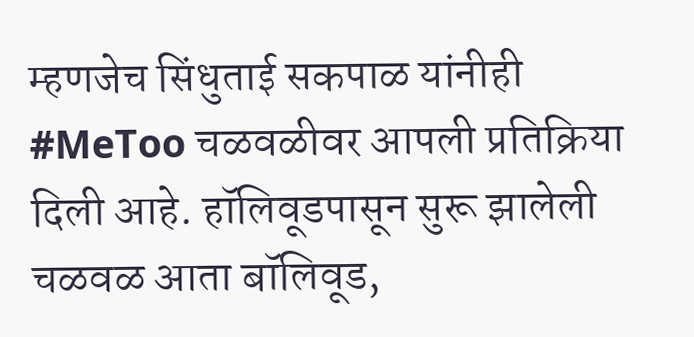म्हणजेच सिंधुताई सकपाळ यांनीही #MeToo चळवळीवर आपली प्रतिक्रिया दिली आहे. हॉलिवूडपासून सुरू झालेली चळवळ आता बॉलिवूड,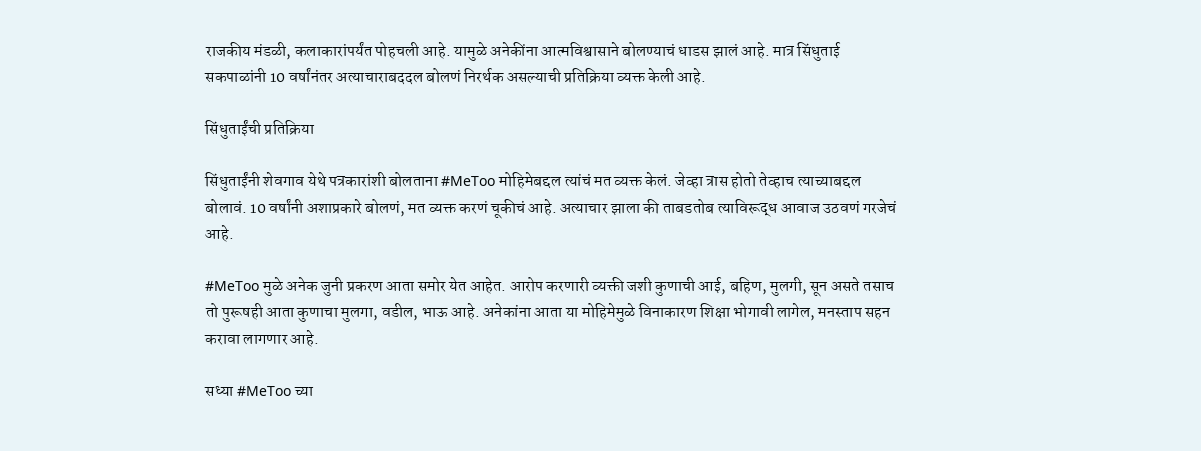राजकीय मंडळी, कलाकारांपर्यंत पोहचली आहे. यामुळे अनेकींना आत्मविश्वासाने बोलण्याचं धाडस झालं आहे. मात्र सिंधुताई सकपाळांनी 10 वर्षांनंतर अत्याचाराबददल बोलणं निरर्थक असल्याची प्रतिक्रिया व्यक्त केली आहे.

सिंधुताईंची प्रतिक्रिया

सिंधुताईंनी शेवगाव येथे पत्रकारांशी बोलताना #MeToo मोहिमेबद्दल त्यांचं मत व्यक्त केलं. जेव्हा त्रास होतो तेव्हाच त्याच्याबद्दल बोलावं. 10 वर्षांनी अशाप्रकारे बोलणं, मत व्यक्त करणं चूकीचं आहे. अत्याचार झाला की ताबडतोब त्याविरूद्ध आवाज उठवणं गरजेचं आहे.

#MeToo मुळे अनेक जुनी प्रकरण आता समोर येत आहेत. आरोप करणारी व्यक्ती जशी कुणाची आई, बहिण, मुलगी, सून असते तसाच तो पुरूषही आता कुणाचा मुलगा, वडील, भाऊ आहे. अनेकांना आता या मोहिमेमुळे विनाकारण शिक्षा भोगावी लागेल, मनस्ताप सहन करावा लागणार आहे.

सध्या #MeToo च्या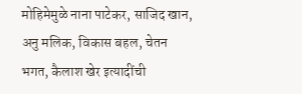मोहिमेमुळे नाना पाटेकर, साजिद खान, अनु मलिक, विकास बहल, चेतन भगत, कैलाश खेर इत्यादींची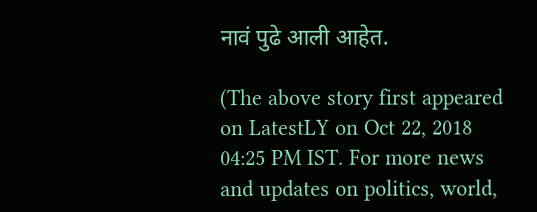नावं पुढे आली आहेत.

(The above story first appeared on LatestLY on Oct 22, 2018 04:25 PM IST. For more news and updates on politics, world,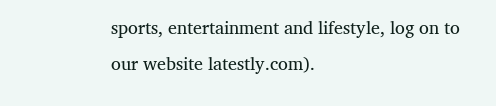sports, entertainment and lifestyle, log on to our website latestly.com).